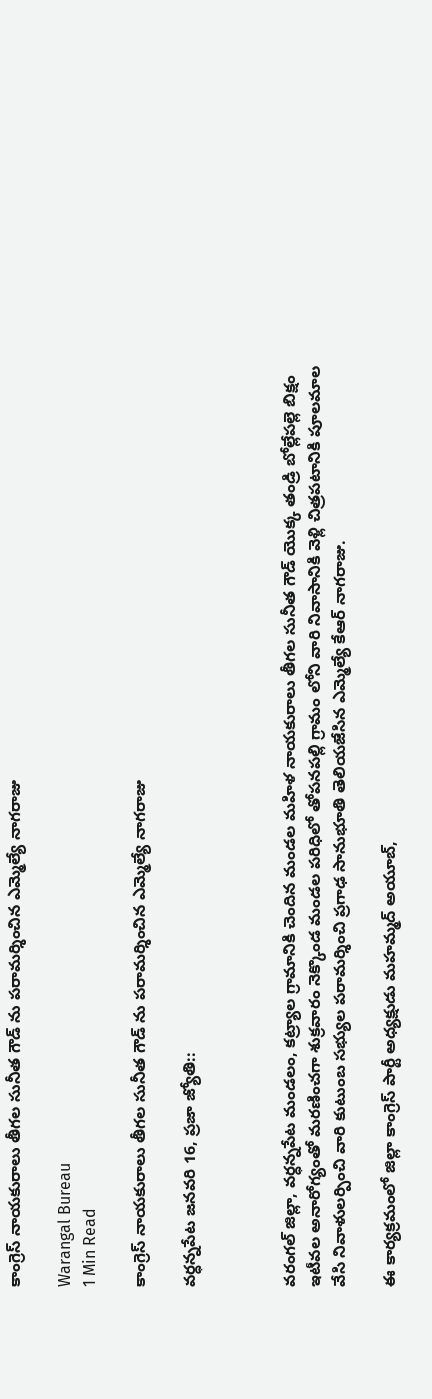కాంగ్రెస్ నాయకురాలు తీగల సునీత గౌడ్ ను పరామర్శించిన ఎమ్మెల్యే నాగరాజు

Warangal Bureau
1 Min Read

కాంగ్రెస్ నాయకురాలు తీగల సునీత గౌడ్ ను పరామర్శించిన ఎమ్మెల్యే నాగరాజు

వర్ధన్నపేట జనవరి 16, ప్రజా జ్యోతి::



వరంగల్ జిల్లా, వర్ధన్నపేట మండలం, కట్ర్యాల గ్రామానికి చెందిన మండల మహిళ నాయకురాలు తీగల సునీత గౌడ్ యొక్క తండ్రి బోల్లేపల్లె బిక్షం ఇటీవల అనారోగ్యంతో మరణించగా శుక్రవారం నెక్కొండ మండల పరిధిలో తోపనపల్లి గ్రామం లోని వారి నివాసానికి వెళ్లి చిత్రపటానికి పూలమాల వేసి నివాళులర్పించి వారి కుటుంబ సభ్యుల పరామర్శించి ప్రగాఢ సానుభూతి తెలియజేసిన ఎమ్మెల్యే కేఆర్ నాగరాజు.

ఈ కార్యక్రమంలో జిల్లా కాంగ్రెస్ పార్టీ అధ్యక్షుడు మహమ్మద్ అయూబ్,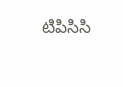టిపిసిసి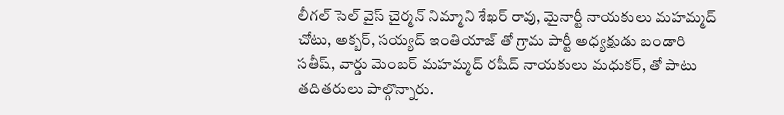లీగల్ సెల్ వైస్ చైర్మన్ నిమ్మాని శేఖర్ రావు, మైనార్టీ నాయకులు మహమ్మద్ చోటు, అక్బర్, సయ్యద్ ఇంతియాజ్ తో గ్రామ పార్టీ అధ్యక్షుడు బండారి సతీష్, వార్డు మెంబర్ మహమ్మద్ రషీద్ నాయకులు మధుకర్, తో పాటు తదితరులు పాల్గొన్నారు.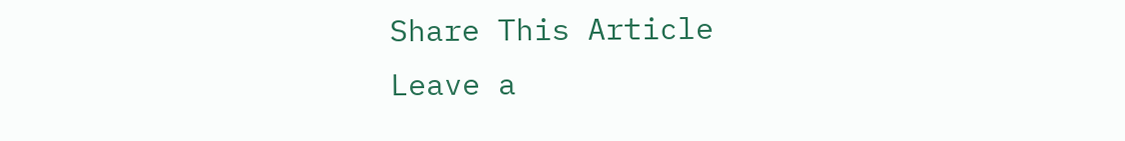Share This Article
Leave a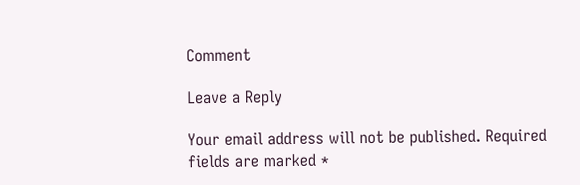Comment

Leave a Reply

Your email address will not be published. Required fields are marked *